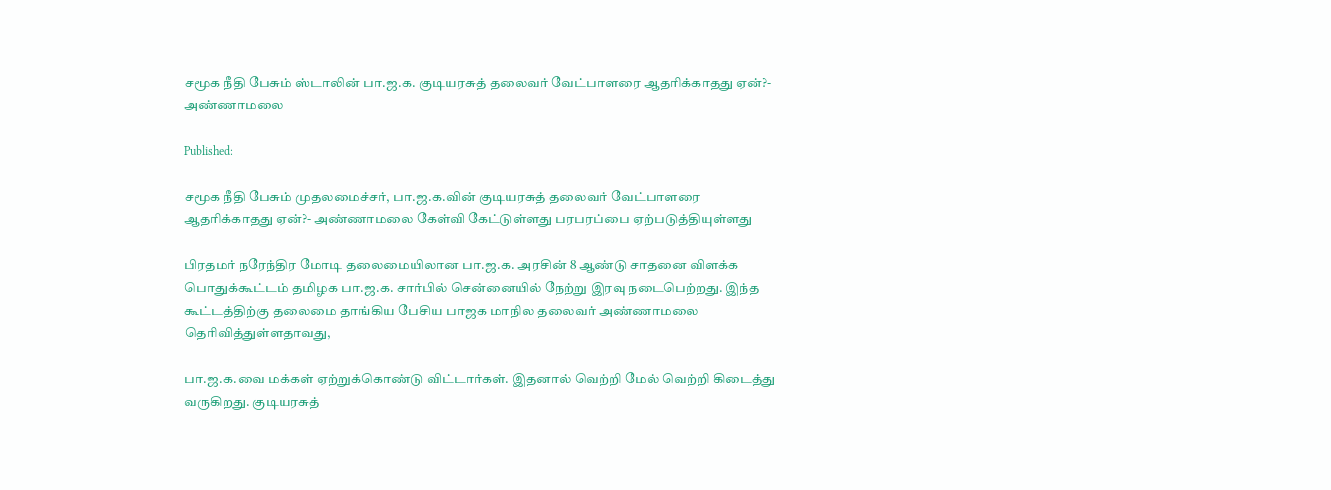சமூக நீதி பேசும் ஸ்டாலின் பா.ஜ.க. குடியரசுத் தலைவர் வேட்பாளரை ஆதரிக்காதது ஏன்?- அண்ணாமலை

Published:

சமூக நீதி பேசும் முதலமைச்சர், பா.ஜ.க.வின் குடியரசுத் தலைவர் வேட்பாளரை ஆதரிக்காதது ஏன்?- அண்ணாமலை கேள்வி கேட்டுள்ளது பரபரப்பை ஏற்படுத்தியுள்ளது

பிரதமர் நரேந்திர மோடி தலைமையிலான பா.ஜ.க. அரசின் 8 ஆண்டு சாதனை விளக்க பொதுக்கூட்டம் தமிழக பா.ஜ.க. சார்பில் சென்னையில் நேற்று இரவு நடைபெற்றது. இந்த கூட்டத்திற்கு தலைமை தாங்கிய பேசிய பாஜக மாநில தலைவர் அண்ணாமலை தெரிவித்துள்ளதாவது,

பா.ஜ.க.வை மக்கள் ஏற்றுக்கொண்டு விட்டார்கள். இதனால் வெற்றி மேல் வெற்றி கிடைத்து வருகிறது. குடியரசுத்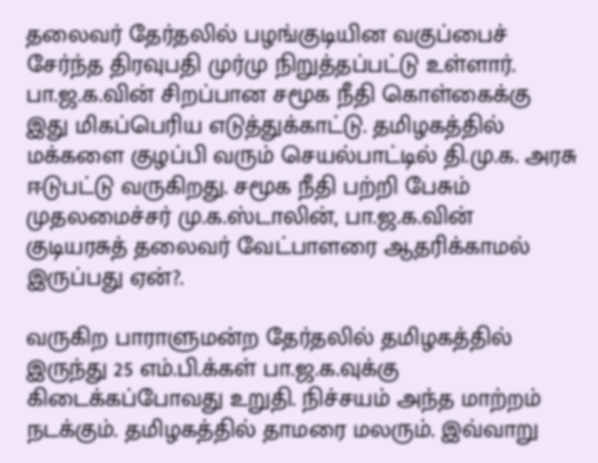தலைவர் தேர்தலில் பழங்குடியின வகுப்பைச் சேர்ந்த திரவுபதி முர்மு நிறுத்தப்பட்டு உள்ளார். பா.ஜ.க.வின் சிறப்பான சமூக நீதி கொள்கைக்கு இது மிகப்பெரிய எடுத்துக்காட்டு. தமிழகத்தில் மக்களை குழப்பி வரும் செயல்பாட்டில் தி.மு.க. அரசு ஈடுபட்டு வருகிறது. சமூக நீதி பற்றி பேசும் முதலமைச்சர் மு.க.ஸ்டாலின், பா.ஜ.க.வின் குடியரசுத் தலைவர் வேட்பாளரை ஆதரிக்காமல் இருப்பது ஏன்?.

வருகிற பாராளுமன்ற தேர்தலில் தமிழகத்தில் இருந்து 25 எம்.பி.க்கள் பா.ஜ.க.வுக்கு கிடைக்கப்போவது உறுதி. நிச்சயம் அந்த மாற்றம் நடக்கும். தமிழகத்தில் தாமரை மலரும். இவ்வாறு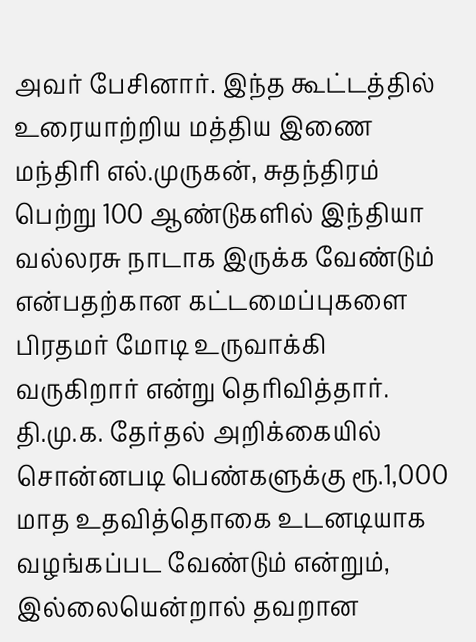அவர் பேசினார். இந்த கூட்டத்தில் உரையாற்றிய மத்திய இணை மந்திரி எல்.முருகன், சுதந்திரம் பெற்று 100 ஆண்டுகளில் இந்தியா வல்லரசு நாடாக இருக்க வேண்டும் என்பதற்கான கட்டமைப்புகளை பிரதமர் மோடி உருவாக்கி வருகிறார் என்று தெரிவித்தார். தி.மு.க. தேர்தல் அறிக்கையில் சொன்னபடி பெண்களுக்கு ரூ.1,000 மாத உதவித்தொகை உடனடியாக வழங்கப்பட வேண்டும் என்றும், இல்லையென்றால் தவறான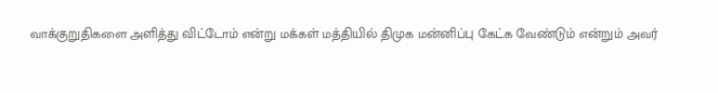வாக்குறுதிகளை அளித்து விட்டோம் என்று மக்கள் மத்தியில் திமுக மன்னிப்பு கேட்க வேண்டும் என்றும் அவர்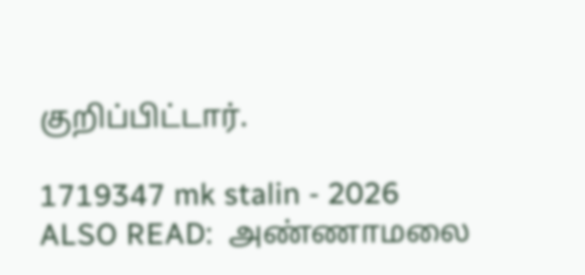குறிப்பிட்டார்.

1719347 mk stalin - 2026
ALSO READ:  அண்ணாமலை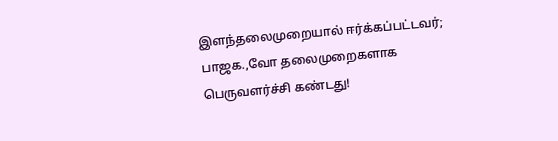இளந்தலைமுறையால் ஈர்க்கப்பட்டவர்; பாஜக.,வோ தலைமுறைகளாக பெருவளர்ச்சி கண்டது!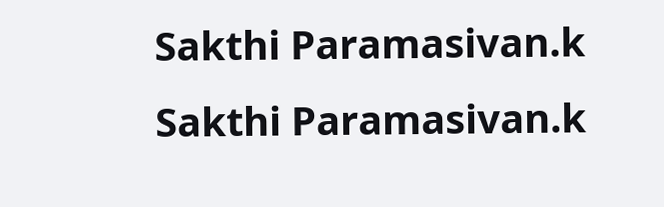Sakthi Paramasivan.k
Sakthi Paramasivan.k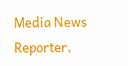Media News Reporter,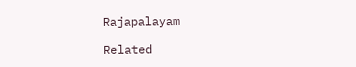Rajapalayam

Related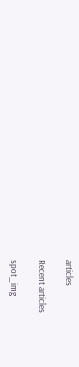articles

Recent articles

spot_img